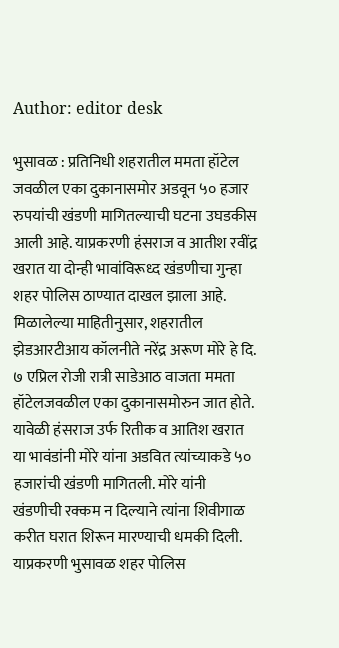Author: editor desk

भुसावळ : प्रतिनिधी शहरातील ममता हॉटेल जवळील एका दुकानासमोर अडवून ५० हजार रुपयांची खंडणी मागितल्याची घटना उघडकीस आली आहे. याप्रकरणी हंसराज व आतीश रवींद्र खरात या दोन्ही भावांविरूध्द खंडणीचा गुन्हा शहर पोलिस ठाण्यात दाखल झाला आहे. मिळालेल्या माहितीनुसार, शहरातील झेडआरटीआय कॉलनीते नरेंद्र अरूण मोरे हे दि. ७ एप्रिल रोजी रात्री साडेआठ वाजता ममता हॉटेलजवळील एका दुकानासमोरुन जात होते. यावेळी हंसराज उर्फ रितीक व आतिश खरात या भावंडांनी मोरे यांना अडवित त्यांच्याकडे ५० हजारांची खंडणी मागितली. मोरे यांनी खंडणीची रक्कम न दिल्याने त्यांना शिवीगाळ करीत घरात शिरून मारण्याची धमकी दिली. याप्रकरणी भुसावळ शहर पोलिस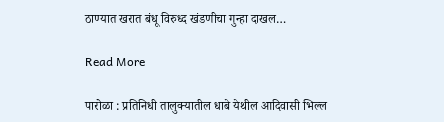ठाण्यात खरात बंधू विरुध्द खंडणीचा गुन्हा दाखल…

Read More

पारोळा : प्रतिनिधी तालुक्यातील धाबे येथील आदिवासी भिल्ल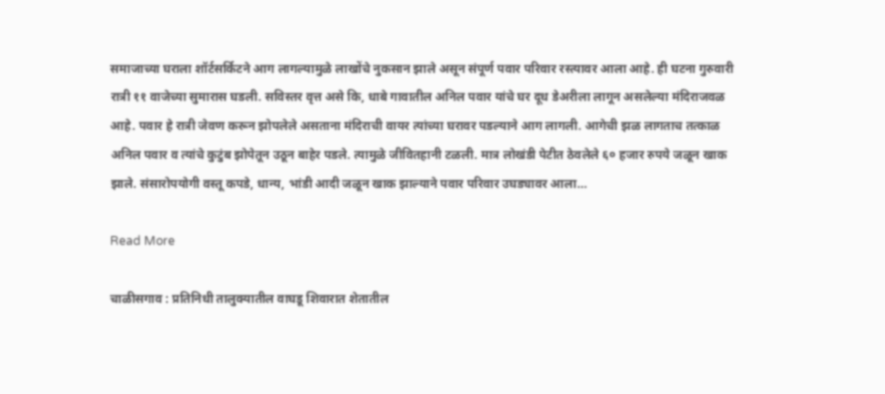समाजाच्या घराला शॉर्टसर्किटने आग लागल्यामुळे लाखोंचे नुकसान झाले असून संपूर्ण पवार परिवार रस्त्यावर आला आहे. ही घटना गुरुवारी रात्री ११ वाजेच्या सुमारास घडली. सविस्तर वृत्त असे कि, धाबे गावातील अनिल पवार यांचे घर दूध डेअरीला लागून असलेल्या मंदिराजवळ आहे. पवार हे रात्री जेवण करून झोपलेले असताना मंदिराची वायर त्यांच्या घरावर पडल्याने आग लागली. आगेची झळ लागताच तत्काळ अनिल पवार व त्यांचे कुटुंब झोपेतून उठून बाहेर पडले. त्यामुळे जीवितहानी टळली. मात्र लोखंडी पेटीत ठेवलेले ६० हजार रुपये जळून खाक झाले. संसारोपयोगी वस्तू कपडे, धान्य, भांडी आदी जळून खाक झाल्याने पवार परिवार उघड्यावर आला…

Read More

चाळीसगाव : प्रतिनिधी तालुक्यातील वाघडू शिवारात शेतातील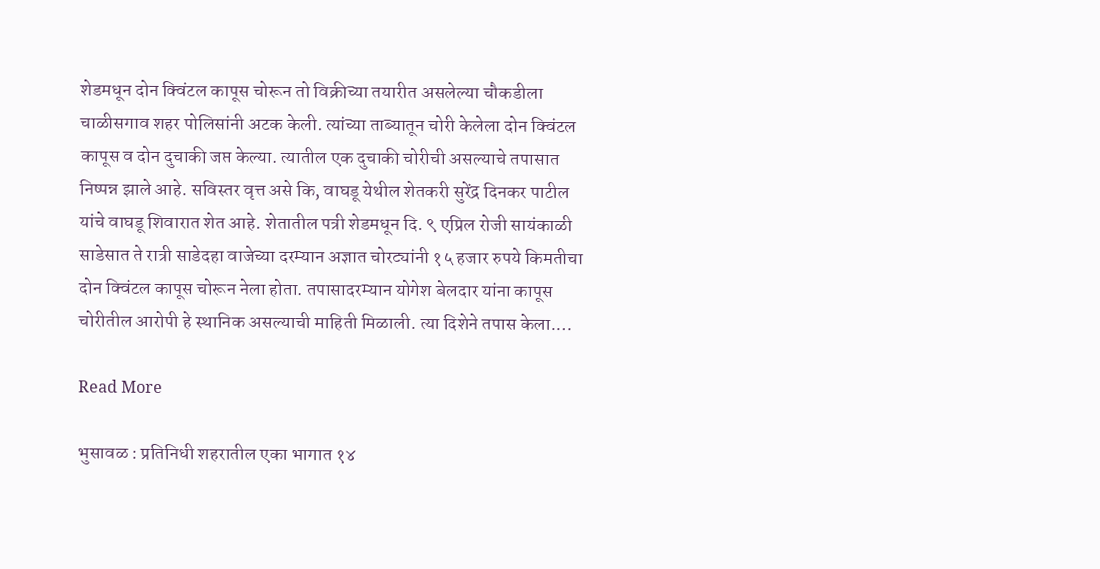शेडमधून दोन क्विंटल कापूस चोरून तो विक्रीच्या तयारीत असलेल्या चौकडीला चाळीसगाव शहर पोलिसांनी अटक केली. त्यांच्या ताब्यातून चोरी केलेला दोन क्विंटल कापूस व दोन दुचाकी जप्त केल्या. त्यातील एक दुचाकी चोरीची असल्याचे तपासात निष्पन्न झाले आहे. सविस्तर वृत्त असे कि, वाघडू येथील शेतकरी सुरेंद्र दिनकर पाटील यांचे वाघडू शिवारात शेत आहे. शेतातील पत्री शेडमधून दि. ९ एप्रिल रोजी सायंकाळी साडेसात ते रात्री साडेदहा वाजेच्या दरम्यान अज्ञात चोरट्यांनी १५ हजार रुपये किमतीचा दोन क्विंटल कापूस चोरून नेला होता. तपासादरम्यान योगेश बेलदार यांना कापूस चोरीतील आरोपी हे स्थानिक असल्याची माहिती मिळाली. त्या दिशेने तपास केला.…

Read More

भुसावळ : प्रतिनिधी शहरातील एका भागात १४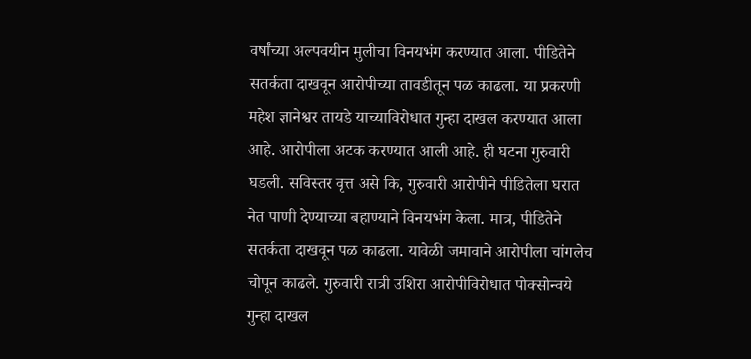वर्षांच्या अल्पवयीन मुलीचा विनयभंग करण्यात आला. पीडितेने सतर्कता दाखवून आरोपीच्या तावडीतून पळ काढला. या प्रकरणी महेश ज्ञानेश्वर तायडे याच्याविरोधात गुन्हा दाखल करण्यात आला आहे. आरोपीला अटक करण्यात आली आहे. ही घटना गुरुवारी घडली. सविस्तर वृत्त असे कि, गुरुवारी आरोपीने पीडितेला घरात नेत पाणी देण्याच्या बहाण्याने विनयभंग केला. मात्र, पीडितेने सतर्कता दाखवून पळ काढला. यावेळी जमावाने आरोपीला चांगलेच चोपून काढले. गुरुवारी रात्री उशिरा आरोपीविरोधात पोक्सोन्वये गुन्हा दाखल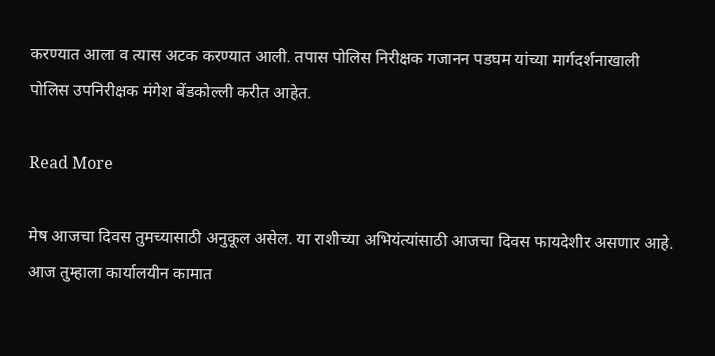करण्यात आला व त्यास अटक करण्यात आली. तपास पोलिस निरीक्षक गजानन पडघम यांच्या मार्गदर्शनाखाली पोलिस उपनिरीक्षक मंगेश बेंडकोल्ली करीत आहेत.

Read More

मेष आजचा दिवस तुमच्यासाठी अनुकूल असेल. या राशीच्या अभियंत्यांसाठी आजचा दिवस फायदेशीर असणार आहे. आज तुम्हाला कार्यालयीन कामात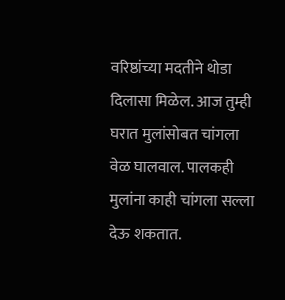वरिष्ठांच्या मदतीने थोडा दिलासा मिळेल. आज तुम्ही घरात मुलांसोबत चांगला वेळ घालवाल. पालकही मुलांना काही चांगला सल्ला देऊ शकतात.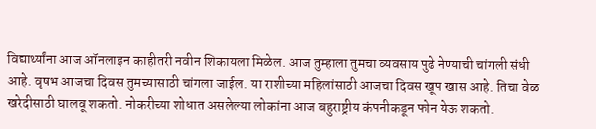विद्यार्थ्यांना आज ऑनलाइन काहीतरी नवीन शिकायला मिळेल. आज तुम्हाला तुमचा व्यवसाय पुढे नेण्याची चांगली संधी आहे. वृषभ आजचा दिवस तुमच्यासाठी चांगला जाईल. या राशीच्या महिलांसाठी आजचा दिवस खूप खास आहे. तिचा वेळ खरेदीसाठी घालवू शकतो. नोकरीच्या शोधात असलेल्या लोकांना आज बहुराष्ट्रीय कंपनीकडून फोन येऊ शकतो.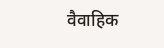वैवाहिक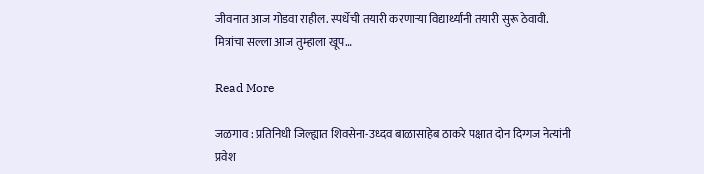जीवनात आज गोडवा राहील. स्पर्धेची तयारी करणाऱ्या विद्यार्थ्यांनी तयारी सुरू ठेवावी. मित्रांचा सल्ला आज तुम्हाला खूप…

Read More

जळगाव : प्रतिनिधी जिल्ह्यात शिवसेना-उध्दव बाळासाहेब ठाकरे पक्षात दोन दिग्गज नेत्यांनी प्रवेश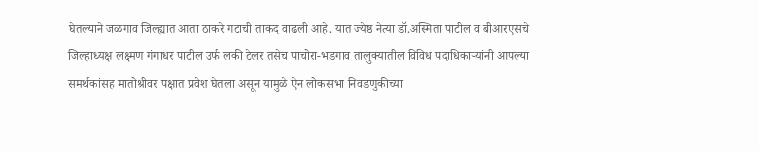घेतल्याने जळगाव जिल्ह्यात आता ठाकरे गटाची ताकद वाढली आहे. यात ज्येष्ठ नेत्या डॉ.अस्मिता पाटील व बीआरएसचे जिल्हाध्यक्ष लक्ष्मण गंगाधर पाटील उर्फ लकी टेलर तसेच पाचोरा-भडगाव तालुक्यातील विविध पदाधिकार्‍यांनी आपल्या समर्थकांसह मातोश्रीवर पक्षात प्रवेश घेतला असून यामुळे ऐन लोकसभा निवडणुकीच्या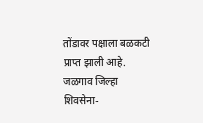तोंडावर पक्षाला बळकटी प्राप्त झाली आहे. जळगाव जिल्हा शिवसेना-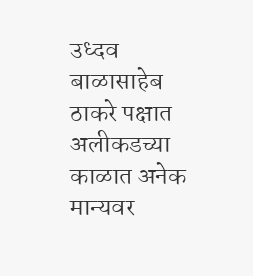उध्दव बाळासाहेब ठाकरे पक्षात अलीकडच्या काळात अनेक मान्यवर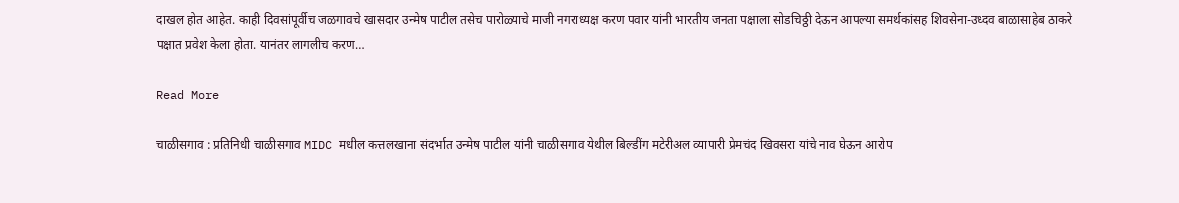दाखल होत आहेत. काही दिवसांपूर्वीच जळगावचे खासदार उन्मेष पाटील तसेच पारोळ्याचे माजी नगराध्यक्ष करण पवार यांनी भारतीय जनता पक्षाला सोडचिठ्ठी देऊन आपल्या समर्थकांसह शिवसेना-उध्दव बाळासाहेब ठाकरे पक्षात प्रवेश केला होता. यानंतर लागलीच करण…

Read More

चाळीसगाव : प्रतिनिधी चाळीसगाव MIDC मधील कत्तलखाना संदर्भात उन्मेष पाटील यांनी चाळीसगाव येथील बिल्डींग मटेरीअल व्यापारी प्रेमचंद खिवसरा यांचे नाव घेऊन आरोप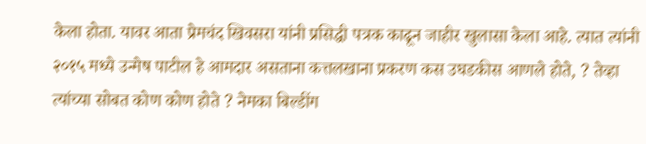केला होता. यावर आता प्रेमचंद खिवसरा यांनी प्रसिद्धी पत्रक काढून जाहीर खुलासा केला आहे. त्यात त्यांनी २०१५ मध्ये उन्मेष पाटील हे आमदार असताना कत्तलखाना प्रकरण कस उघडकीस आणले होते, ? तेव्हा त्यांच्या सोबत कोण कोण होते ? नेमका बिल्डींग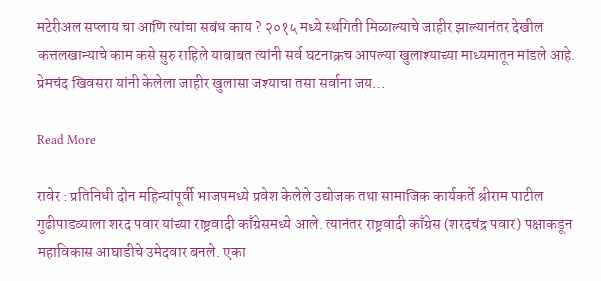मटेरीअल सप्लाय चा आणि त्यांचा सबंध काय ? २०१५ मध्ये स्थगिती मिळाल्याचे जाहीर झाल्यानंतर देखील कत्तलखान्याचे काम कसे सुरु राहिले याबाबत त्यांनी सर्व घटनाक्रच आपल्या खुलाश्याच्या माध्यमातून मांडले आहे. प्रेमचंद खिवसरा यांनी केलेला जाहीर खुलासा जश्याचा तसा सर्वाना जय…

Read More

रावेर : प्रतिनिधी दोन महिन्यांपूर्वी भाजपमध्ये प्रवेश केलेले उद्योजक तथा सामाजिक कार्यकर्ते श्रीराम पाटील गुढीपाडव्याला शरद पवार यांच्या राष्ट्रवादी काँग्रेसमध्ये आले. त्यानंतर राष्ट्रवादी काँग्रेस (शरदचंद्र पवार) पक्षाकडून महाविकास आघाडीचे उमेदवार बनले. एका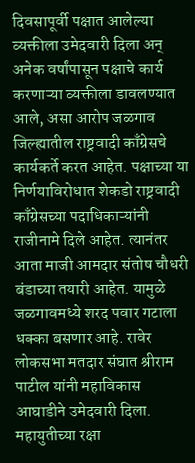दिवसापूर्वी पक्षात आलेल्या व्यक्तीला उमेदवारी दिला अन् अनेक वर्षांपासून पक्षाचे कार्य करणाऱ्या व्यक्तीला डावलण्यात आले, असा आरोप जळगाव जिल्ह्यातील राष्ट्रवादी काँग्रेसचे कार्यकर्ते करत आहेत. पक्षाच्या या निर्णयाविरोधात शेकडो राष्ट्रवादी काँग्रेसच्या पदाधिकाऱ्यांनी राजीनामे दिले आहेत. त्यानंतर आता माजी आमदार संतोष चौधरी बंडाच्या तयारी आहेत. यामुळे जळगावमध्ये शरद पवार गटाला धक्का बसणार आहे. रावेर लोकसभा मतदार संघात श्रीराम पाटील यांनी महाविकास आघाडीने उमेदवारी दिला. महायुतीच्या रक्षा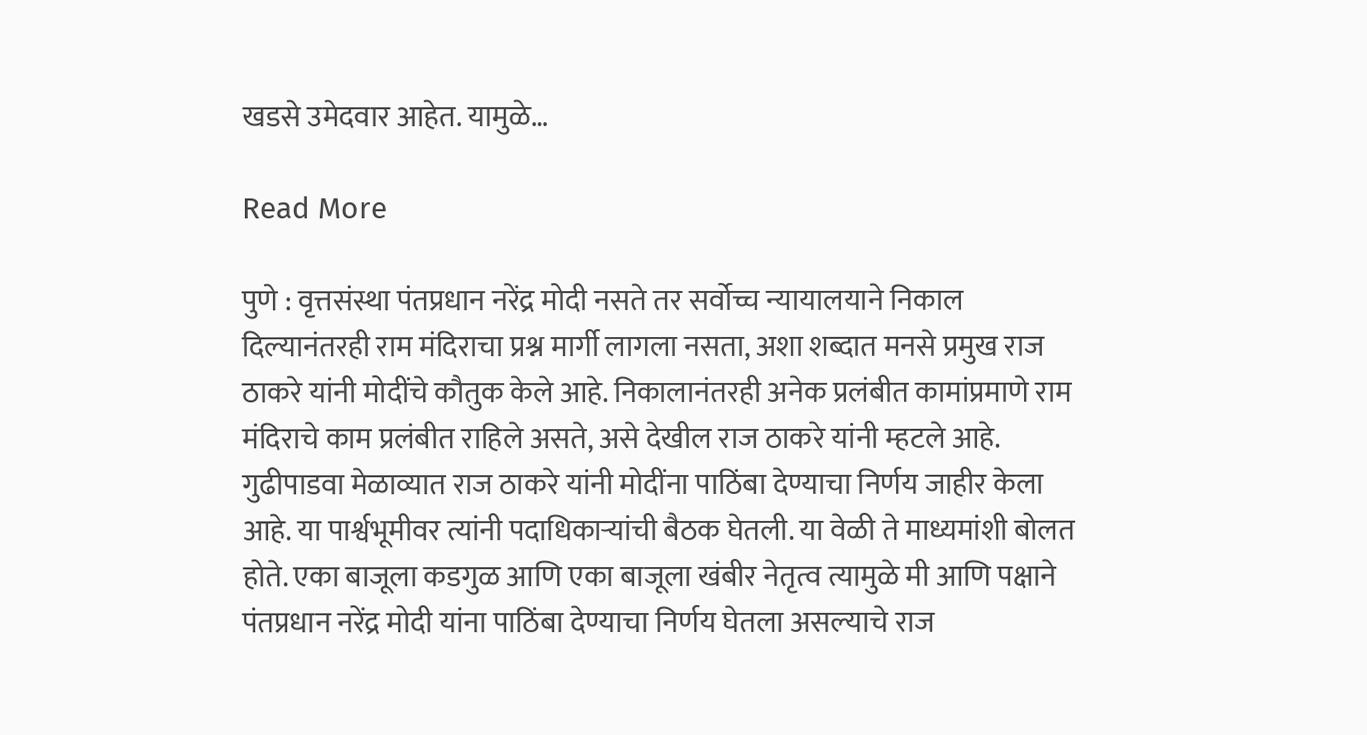खडसे उमेदवार आहेत. यामुळे…

Read More

पुणे : वृत्तसंस्था पंतप्रधान नरेंद्र मोदी नसते तर सर्वोच्च न्यायालयाने निकाल दिल्यानंतरही राम मंदिराचा प्रश्न मार्गी लागला नसता, अशा शब्दात मनसे प्रमुख राज ठाकरे यांनी मोदींचे कौतुक केले आहे. निकालानंतरही अनेक प्रलंबीत कामांप्रमाणे राम मंदिराचे काम प्रलंबीत राहिले असते, असे देखील राज ठाकरे यांनी म्हटले आहे. गुढीपाडवा मेळाव्यात राज ठाकरे यांनी मोदींना पाठिंबा देण्याचा निर्णय जाहीर केला आहे. या पार्श्वभूमीवर त्यांनी पदाधिकाऱ्यांची बैठक घेतली. या वेळी ते माध्यमांशी बोलत होते. एका बाजूला कडगुळ आणि एका बाजूला खंबीर नेतृत्व त्यामुळे मी आणि पक्षाने पंतप्रधान नरेंद्र मोदी यांना पाठिंबा देण्याचा निर्णय घेतला असल्याचे राज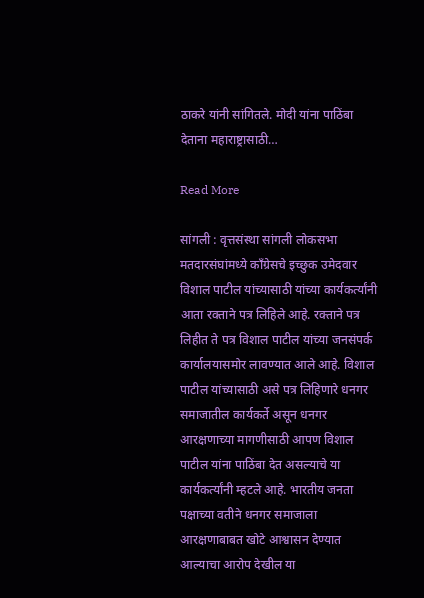ठाकरे यांनी सांगितले. मोदी यांना पाठिंबा देताना महाराष्ट्रासाठी…

Read More

सांगली : वृत्तसंस्था सांगली लोकसभा मतदारसंघांमध्ये काँग्रेसचे इच्छुक उमेदवार विशाल पाटील यांच्यासाठी यांच्या कार्यकर्त्यांनी आता रक्ताने पत्र लिहिले आहे. रक्ताने पत्र लिहीत ते पत्र विशाल पाटील यांच्या जनसंपर्क कार्यालयासमोर लावण्यात आले आहे. विशाल पाटील यांच्यासाठी असे पत्र लिहिणारे धनगर समाजातील कार्यकर्ते असून धनगर आरक्षणाच्या मागणीसाठी आपण विशाल पाटील यांना पाठिंबा देत असल्याचे या कार्यकर्त्यांनी म्हटले आहे. भारतीय जनता पक्षाच्या वतीने धनगर समाजाला आरक्षणाबाबत खोटे आश्वासन देण्यात आल्याचा आरोप देखील या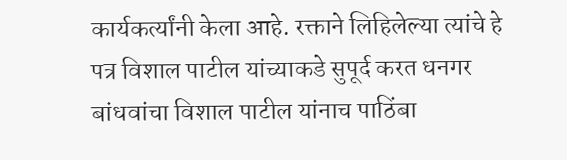कार्यकर्त्यांनी केला आहे. रक्ताने लिहिलेल्या त्यांचे हे पत्र विशाल पाटील यांच्याकडे सुपूर्द करत धनगर बांधवांचा विशाल पाटील यांनाच पाठिंबा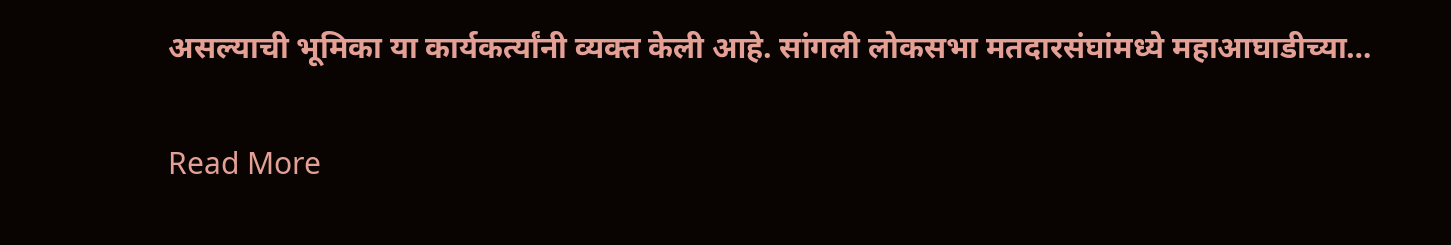असल्याची भूमिका या कार्यकर्त्यांनी व्यक्त केली आहे. सांगली लोकसभा मतदारसंघांमध्ये महाआघाडीच्या…

Read More